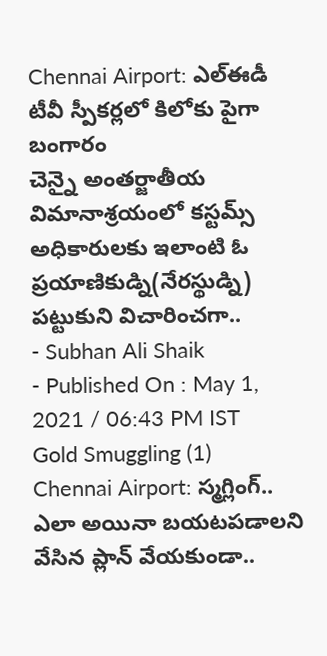Chennai Airport: ఎల్ఈడీ టీవీ స్పీకర్లలో కిలోకు పైగా బంగారం
చెన్నై అంతర్జాతీయ విమానాశ్రయంలో కస్టమ్స్ అధికారులకు ఇలాంటి ఓ ప్రయాణికుడ్ని(నేరస్థుడ్ని) పట్టుకుని విచారించగా..
- Subhan Ali Shaik
- Published On : May 1, 2021 / 06:43 PM IST
Gold Smuggling (1)
Chennai Airport: స్మగ్లింగ్.. ఎలా అయినా బయటపడాలని వేసిన ప్లాన్ వేయకుండా..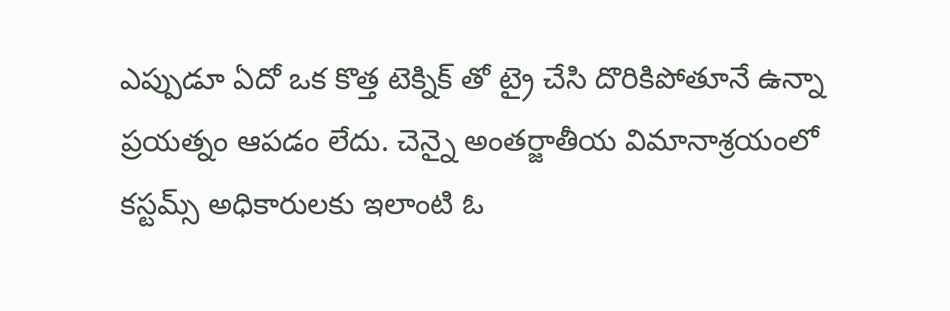ఎప్పుడూ ఏదో ఒక కొత్త టెక్నిక్ తో ట్రై చేసి దొరికిపోతూనే ఉన్నా ప్రయత్నం ఆపడం లేదు. చెన్నై అంతర్జాతీయ విమానాశ్రయంలో కస్టమ్స్ అధికారులకు ఇలాంటి ఓ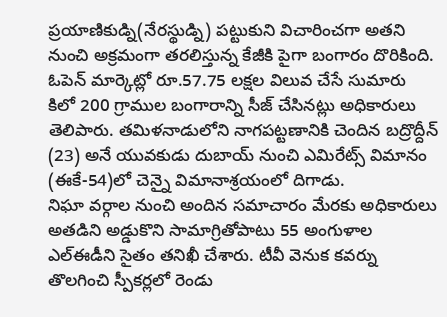ప్రయాణికుడ్ని(నేరస్థుడ్ని) పట్టుకుని విచారించగా అతని నుంచి అక్రమంగా తరలిస్తున్న కేజీకి పైగా బంగారం దొరికింది.
ఓపెన్ మార్కెట్లో రూ.57.75 లక్షల విలువ చేసే సుమారు కిలో 200 గ్రాముల బంగారాన్ని సీజ్ చేసినట్లు అధికారులు తెలిపారు. తమిళనాడులోని నాగపట్టణానికి చెందిన బద్రొద్దీన్ (23) అనే యువకుడు దుబాయ్ నుంచి ఎమిరేట్స్ విమానం (ఈకే-54)లో చెన్నై విమానాశ్రయంలో దిగాడు.
నిఘా వర్గాల నుంచి అందిన సమాచారం మేరకు అధికారులు అతడిని అడ్డుకొని సామాగ్రితోపాటు 55 అంగుళాల ఎల్ఈడీని సైతం తనిఖీ చేశారు. టీవీ వెనుక కవర్ను తొలగించి స్పీకర్లలో రెండు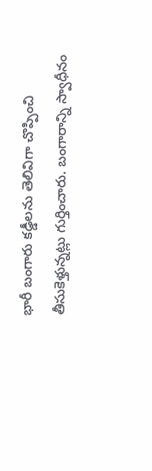భారీ బంగారు కడ్డీలను తెలివిగా చొప్పించి తీసుకెళ్తున్నట్లు గుర్తించారు. బంగారాన్ని స్వాధీనం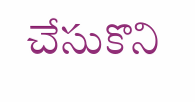చేసుకొని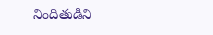నిందితుడిని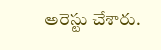అరెస్టు చేశారు.